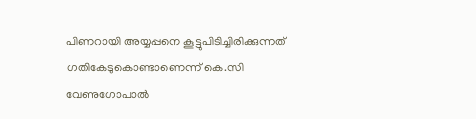പിണറായി അയ്യപ്പനെ കൂട്ടുപിടിച്ചിരിക്കുന്നത് ഗതികേടുകൊണ്ടാണെന്ന് കെ.സി വേണുഗോപാല്‍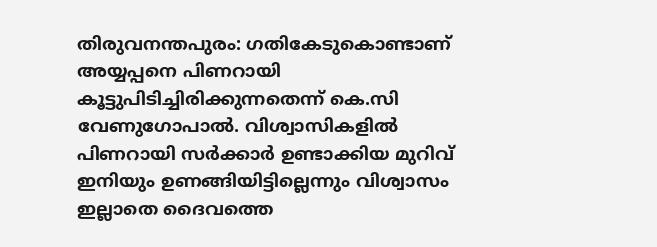തിരുവനന്തപുരം: ഗതികേടുകൊണ്ടാണ് അയ്യപ്പനെ പിണറായി കൂട്ടുപിടിച്ചിരിക്കുന്നതെന്ന് കെ.സി വേണുഗോപാല്‍. വിശ്വാസികളില്‍ പിണറായി സര്‍ക്കാര്‍ ഉണ്ടാക്കിയ മുറിവ് ഇനിയും ഉണങ്ങിയിട്ടില്ലെന്നും വിശ്വാസം ഇല്ലാതെ ദൈവത്തെ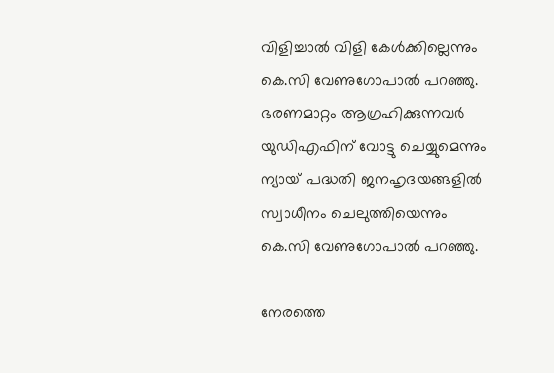വിളിച്ചാല്‍ വിളി കേള്‍ക്കില്ലെന്നും കെ.സി വേണുഗോപാല്‍ പറഞ്ഞു. ഭരണമാറ്റം ആഗ്രഹിക്കുന്നവര്‍ യുഡിഎഫിന് വോട്ടു ചെയ്യുമെന്നും ന്യായ് പദ്ധതി ജനഹൃദയങ്ങളില്‍ സ്വാധീനം ചെലുത്തിയെന്നും കെ.സി വേണുഗോപാല്‍ പറഞ്ഞു.

നേരത്തെ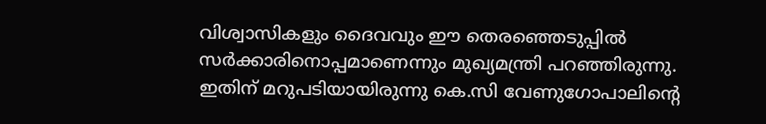വിശ്വാസികളും ദൈവവും ഈ തെരഞ്ഞെടുപ്പില്‍ സര്‍ക്കാരിനൊപ്പമാണെന്നും മുഖ്യമന്ത്രി പറഞ്ഞിരുന്നു. ഇതിന് മറുപടിയായിരുന്നു കെ.സി വേണുഗോപാലിന്റെ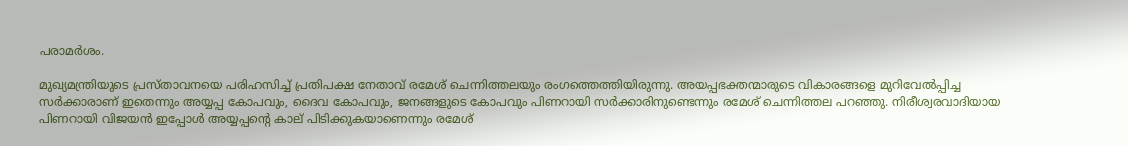പരാമര്‍ശം.

മുഖ്യമന്ത്രിയുടെ പ്രസ്താവനയെ പരിഹസിച്ച് പ്രതിപക്ഷ നേതാവ് രമേശ് ചെന്നിത്തലയും രംഗത്തെത്തിയിരുന്നു. അയപ്പഭക്തന്മാരുടെ വികാരങ്ങളെ മുറിവേല്‍പ്പിച്ച സര്‍ക്കാരാണ് ഇതെന്നും അയ്യപ്പ കോപവും, ദൈവ കോപവും, ജനങ്ങളുടെ കോപവും പിണറായി സര്‍ക്കാരിനുണ്ടെന്നും രമേശ് ചെന്നിത്തല പറഞ്ഞു. നിരീശ്വരവാദിയായ പിണറായി വിജയന്‍ ഇപ്പോള്‍ അയ്യപ്പന്റെ കാല് പിടിക്കുകയാണെന്നും രമേശ്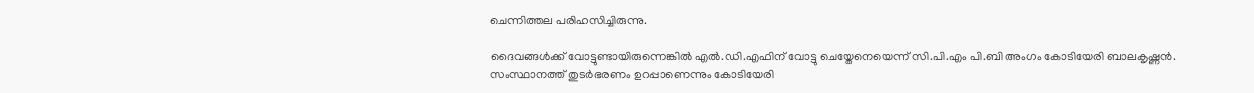ചെന്നിത്തല പരിഹസിച്ചിരുന്നു.

ദൈവങ്ങള്‍ക്ക് വോട്ടുണ്ടായിരുന്നെങ്കില്‍ എല്‍.ഡി.എഫിന് വോട്ടു ചെയ്തേനെയെന്ന് സി.പി.എം പി.ബി അംഗം കോടിയേരി ബാലകൃഷ്ണന്‍. സംസ്ഥാനത്ത് തുടര്‍ഭരണം ഉറപ്പാണെന്നും കോടിയേരി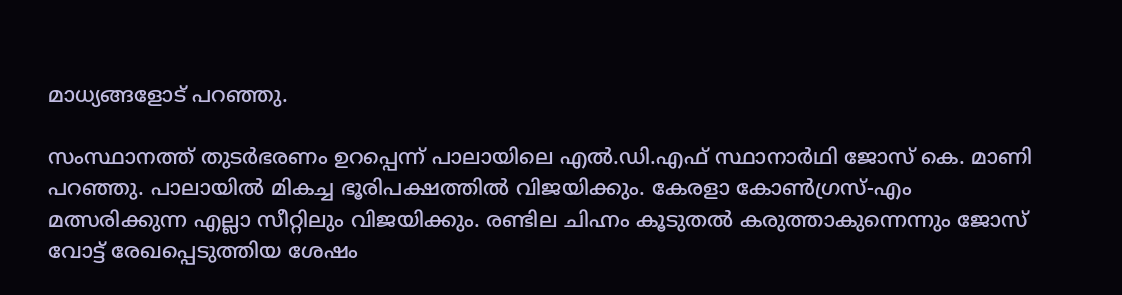മാധ്യങ്ങളോട് പറഞ്ഞു.

സംസ്ഥാനത്ത് തുടര്‍ഭരണം ഉറപ്പെന്ന് പാലായിലെ എല്‍.ഡി.എഫ് സ്ഥാനാര്‍ഥി ജോസ് കെ. മാണി പറഞ്ഞു. പാലായില്‍ മികച്ച ഭൂരിപക്ഷത്തില്‍ വിജയിക്കും. കേരളാ കോണ്‍ഗ്രസ്-എം മത്സരിക്കുന്ന എല്ലാ സീറ്റിലും വിജയിക്കും. രണ്ടില ചിഹ്നം കൂടുതല്‍ കരുത്താകുന്നെന്നും ജോസ് വോട്ട് രേഖപ്പെടുത്തിയ ശേഷം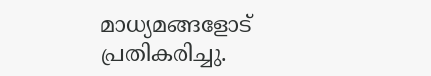മാധ്യമങ്ങളോട് പ്രതികരിച്ചു.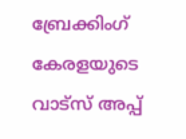ബ്രേക്കിംഗ് കേരളയുടെ വാട്സ് അപ്പ്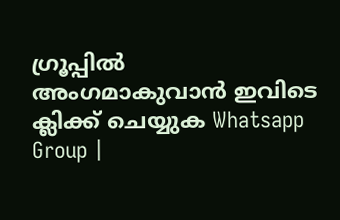ഗ്രൂപ്പിൽ അംഗമാകുവാൻ ഇവിടെ ക്ലിക്ക് ചെയ്യുക Whatsapp Group |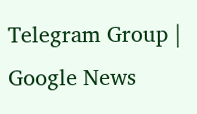Telegram Group | Google News